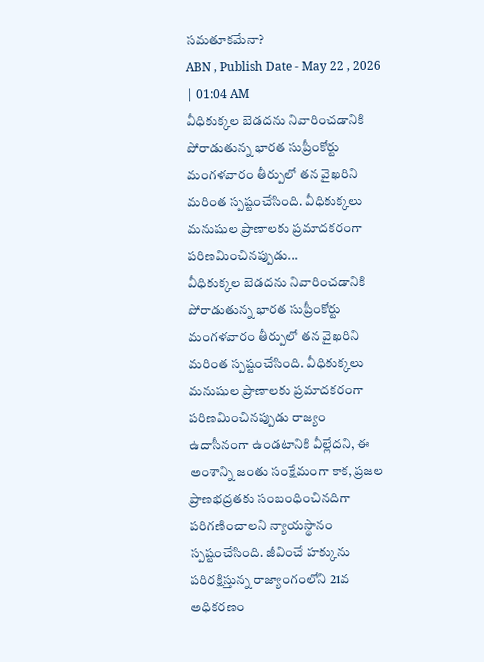సమతూకమేనా?
ABN , Publish Date - May 22 , 2026 | 01:04 AM
వీధికుక్కల బెడదను నివారించడానికి పోరాడుతున్న భారత సుప్రీంకోర్టు మంగళవారం తీర్పులో తన వైఖరిని మరింత స్పష్టంచేసింది. వీధికుక్కలు మనుషుల ప్రాణాలకు ప్రమాదకరంగా పరిణమించినప్పుడు...
వీధికుక్కల బెడదను నివారించడానికి పోరాడుతున్న భారత సుప్రీంకోర్టు మంగళవారం తీర్పులో తన వైఖరిని మరింత స్పష్టంచేసింది. వీధికుక్కలు మనుషుల ప్రాణాలకు ప్రమాదకరంగా పరిణమించినప్పుడు రాజ్యం ఉదాసీనంగా ఉండటానికి వీల్లేదని, ఈ అంశాన్ని జంతు సంక్షేమంగా కాక, ప్రజల ప్రాణభద్రతకు సంబంధించినదిగా పరిగణించాలని న్యాయస్థానం స్పష్టంచేసింది. జీవించే హక్కును పరిరక్షిస్తున్న రాజ్యాంగంలోని 21వ అధికరణం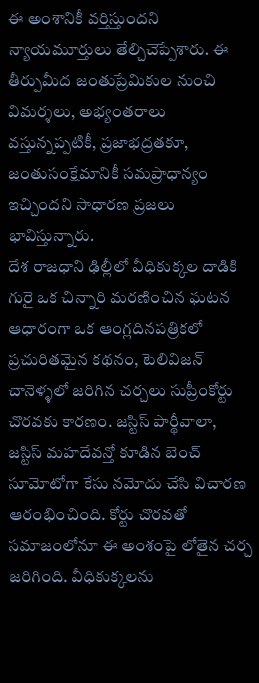ఈ అంశానికీ వర్తిస్తుందని న్యాయమూర్తులు తేల్చిచెప్పేశారు. ఈ తీర్పుమీద జంతుప్రేమికుల నుంచి విమర్శలు, అభ్యంతరాలు వస్తున్నప్పటికీ, ప్రజాభద్రతకూ, జంతుసంక్షేమానికీ సమప్రాధాన్యం ఇచ్చిందని సాధారణ ప్రజలు భావిస్తున్నారు.
దేశ రాజధాని ఢిల్లీలో వీధికుక్కల దాడికి గురై ఒక చిన్నారి మరణించిన ఘటన ఆధారంగా ఒక ఆంగ్లదినపత్రికలో ప్రచురితమైన కథనం, టెలివిజన్ చానెళ్ళలో జరిగిన చర్చలు సుప్రీంకోర్టు చొరవకు కారణం. జస్టిస్ పార్థీవాలా, జస్టిస్ మహదేవన్తో కూడిన బెంచ్ సూమోటోగా కేసు నమోదు చేసి విచారణ ఆరంభించింది. కోర్టు చొరవతో సమాజంలోనూ ఈ అంశంపై లోతైన చర్చ జరిగింది. వీధికుక్కలను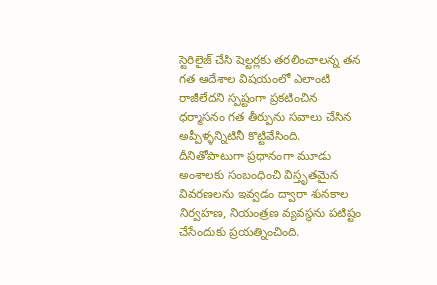స్టెరిలైజ్ చేసి షెల్టర్లకు తరలించాలన్న తన గత ఆదేశాల విషయంలో ఎలాంటి రాజీలేదని స్పష్టంగా ప్రకటించిన ధర్మాసనం గత తీర్పును సవాలు చేసిన అప్పీళ్ళన్నిటినీ కొట్టివేసింది. దీనితోపాటుగా ప్రధానంగా మూడు అంశాలకు సంబంధించి విస్తృతమైన వివరణలను ఇవ్వడం ద్వారా శునకాల నిర్వహణ, నియంత్రణ వ్యవస్థను పటిష్టం చేసేందుకు ప్రయత్నించింది.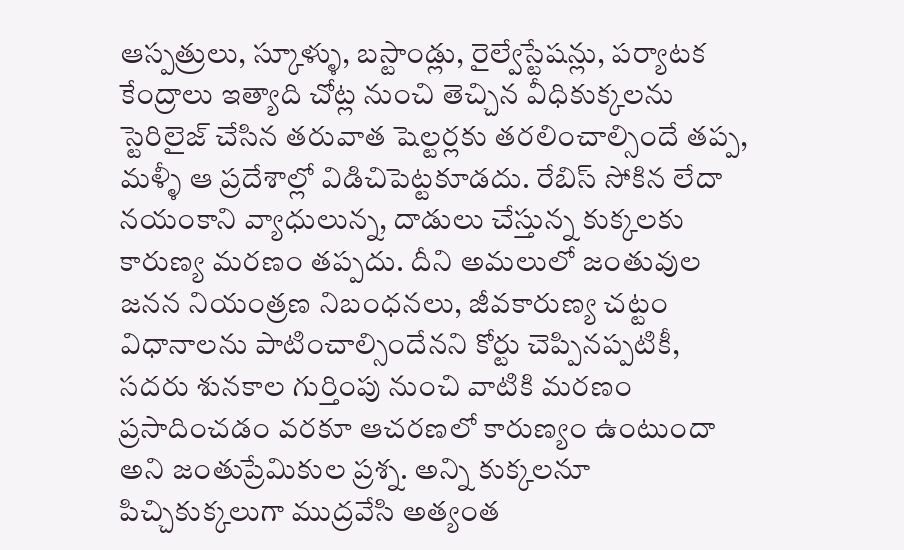ఆస్పత్రులు, స్కూళ్ళు, బస్టాండ్లు, రైల్వేస్టేషన్లు, పర్యాటక కేంద్రాలు ఇత్యాది చోట్ల నుంచి తెచ్చిన వీధికుక్కలను స్టెరిలైజ్ చేసిన తరువాత షెల్టర్లకు తరలించాల్సిందే తప్ప, మళ్ళీ ఆ ప్రదేశాల్లో విడిచిపెట్టకూడదు. రేబిస్ సోకిన లేదా నయంకాని వ్యాధులున్న, దాడులు చేస్తున్న కుక్కలకు కారుణ్య మరణం తప్పదు. దీని అమలులో జంతువుల జనన నియంత్రణ నిబంధనలు, జీవకారుణ్య చట్టం విధానాలను పాటించాల్సిందేనని కోర్టు చెప్పినప్పటికీ, సదరు శునకాల గుర్తింపు నుంచి వాటికి మరణం ప్రసాదించడం వరకూ ఆచరణలో కారుణ్యం ఉంటుందా అని జంతుప్రేమికుల ప్రశ్న. అన్ని కుక్కలనూ పిచ్చికుక్కలుగా ముద్రవేసి అత్యంత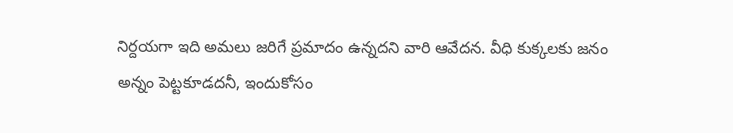నిర్దయగా ఇది అమలు జరిగే ప్రమాదం ఉన్నదని వారి ఆవేదన. వీధి కుక్కలకు జనం అన్నం పెట్టకూడదనీ, ఇందుకోసం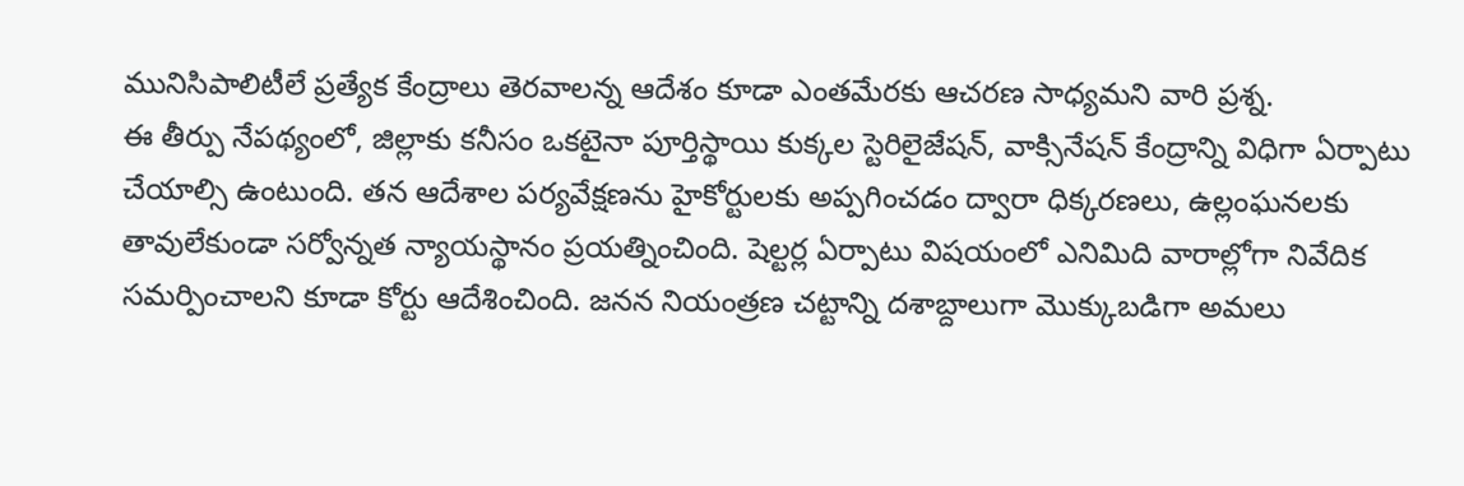మునిసిపాలిటీలే ప్రత్యేక కేంద్రాలు తెరవాలన్న ఆదేశం కూడా ఎంతమేరకు ఆచరణ సాధ్యమని వారి ప్రశ్న.
ఈ తీర్పు నేపథ్యంలో, జిల్లాకు కనీసం ఒకటైనా పూర్తిస్థాయి కుక్కల స్టెరిలైజేషన్, వాక్సినేషన్ కేంద్రాన్ని విధిగా ఏర్పాటు చేయాల్సి ఉంటుంది. తన ఆదేశాల పర్యవేక్షణను హైకోర్టులకు అప్పగించడం ద్వారా ధిక్కరణలు, ఉల్లంఘనలకు తావులేకుండా సర్వోన్నత న్యాయస్థానం ప్రయత్నించింది. షెల్టర్ల ఏర్పాటు విషయంలో ఎనిమిది వారాల్లోగా నివేదిక సమర్పించాలని కూడా కోర్టు ఆదేశించింది. జనన నియంత్రణ చట్టాన్ని దశాబ్దాలుగా మొక్కుబడిగా అమలు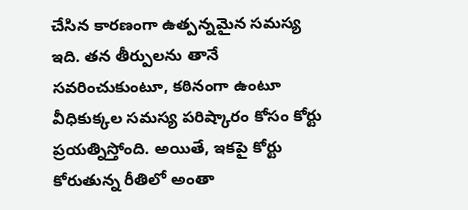చేసిన కారణంగా ఉత్పన్నమైన సమస్య ఇది. తన తీర్పులను తానే సవరించుకుంటూ, కఠినంగా ఉంటూ వీధికుక్కల సమస్య పరిష్కారం కోసం కోర్టు ప్రయత్నిస్తోంది. అయితే, ఇకపై కోర్టు కోరుతున్న రీతిలో అంతా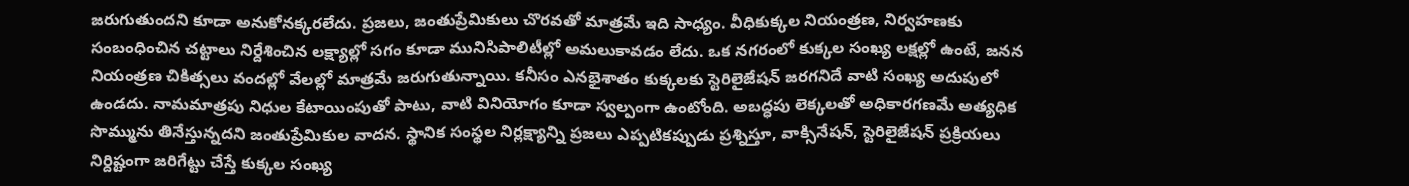జరుగుతుందని కూడా అనుకోనక్కరలేదు. ప్రజలు, జంతుప్రేమికులు చొరవతో మాత్రమే ఇది సాధ్యం. వీధికుక్కల నియంత్రణ, నిర్వహణకు సంబంధించిన చట్టాలు నిర్దేశించిన లక్ష్యాల్లో సగం కూడా మునిసిపాలిటీల్లో అమలుకావడం లేదు. ఒక నగరంలో కుక్కల సంఖ్య లక్షల్లో ఉంటే, జనన నియంత్రణ చికిత్సలు వందల్లో వేలల్లో మాత్రమే జరుగుతున్నాయి. కనీసం ఎనభైశాతం కుక్కలకు స్టెరిలైజేషన్ జరగనిదే వాటి సంఖ్య అదుపులో ఉండదు. నామమాత్రపు నిధుల కేటాయింపుతో పాటు, వాటి వినియోగం కూడా స్వల్పంగా ఉంటోంది. అబద్ధపు లెక్కలతో అధికారగణమే అత్యధిక సొమ్మును తినేస్తున్నదని జంతుప్రేమికుల వాదన. స్థానిక సంస్థల నిర్లక్ష్యాన్ని ప్రజలు ఎప్పటికప్పుడు ప్రశ్నిస్తూ, వాక్సినేషన్, స్టెరిలైజేషన్ ప్రక్రియలు నిర్దిష్టంగా జరిగేట్టు చేస్తే కుక్కల సంఖ్య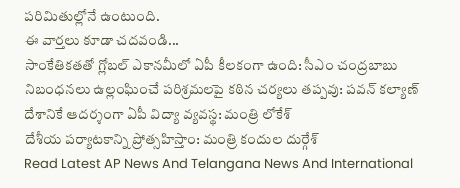పరిమితుల్లోనే ఉంటుంది.
ఈ వార్తలు కూడా చదవండి...
సాంకేతికతతో గ్లోబల్ ఎకానమీలో ఏపీ కీలకంగా ఉంది: సీఎం చంద్రబాబు
నిబంధనలు ఉల్లంఘించే పరిశ్రమలపై కఠిన చర్యలు తప్పవు: పవన్ కల్యాణ్
దేశానికే ఆదర్శంగా ఏపీ విద్యా వ్యవస్థ: మంత్రి లోకేశ్
దేశీయ పర్యాటకాన్ని ప్రోత్సహిస్తాం: మంత్రి కందుల దుర్గేశ్
Read Latest AP News And Telangana News And International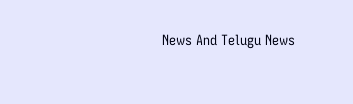News And Telugu News